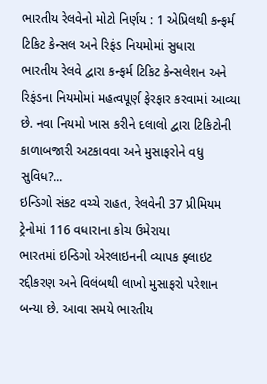ભારતીય રેલવેનો મોટો નિર્ણય : 1 એપ્રિલથી કન્ફર્મ ટિકિટ કેન્સલ અને રિફંડ નિયમોમાં સુધારા
ભારતીય રેલવે દ્વારા કન્ફર્મ ટિકિટ કેન્સલેશન અને રિફંડના નિયમોમાં મહત્વપૂર્ણ ફેરફાર કરવામાં આવ્યા છે. નવા નિયમો ખાસ કરીને દલાલો દ્વારા ટિકિટોની કાળાબજારી અટકાવવા અને મુસાફરોને વધુ સુવિધ?...
ઇન્ડિગો સંકટ વચ્ચે રાહત, રેલવેની 37 પ્રીમિયમ ટ્રેનોમાં 116 વધારાના કોચ ઉમેરાયા
ભારતમાં ઇન્ડિગો એરલાઇનની વ્યાપક ફ્લાઇટ રદ્દીકરણ અને વિલંબથી લાખો મુસાફરો પરેશાન બન્યા છે. આવા સમયે ભારતીય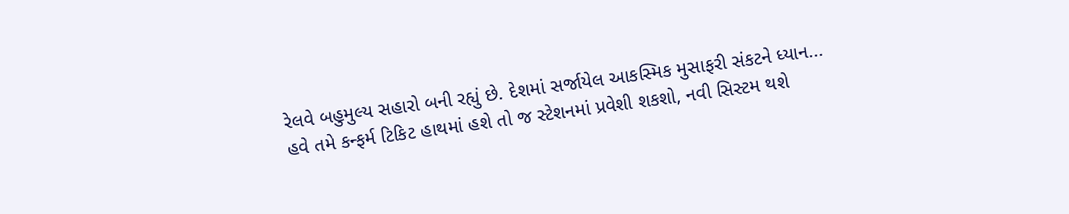રેલવે બહુમુલ્ય સહારો બની રહ્યું છે. દેશમાં સર્જાયેલ આકસ્મિક મુસાફરી સંકટને ધ્યાન...
હવે તમે કન્ફર્મ ટિકિટ હાથમાં હશે તો જ સ્ટેશનમાં પ્રવેશી શકશો, નવી સિસ્ટમ થશે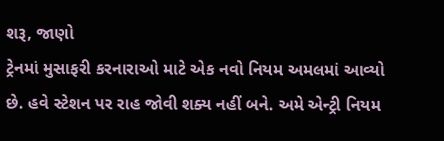શરૂ, જાણો
ટ્રેનમાં મુસાફરી કરનારાઓ માટે એક નવો નિયમ અમલમાં આવ્યો છે. હવે સ્ટેશન પર રાહ જોવી શક્ય નહીં બને. અમે એન્ટ્રી નિયમ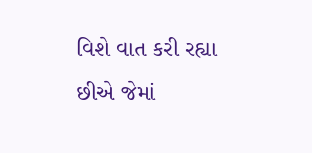વિશે વાત કરી રહ્યા છીએ જેમાં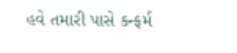હવે તમારી પાસે કન્ફર્મ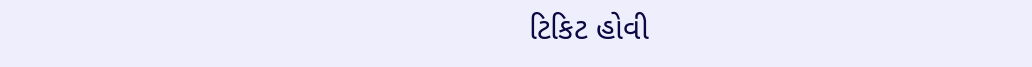ટિકિટ હોવી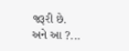જરૂરી છે. અને આ ?...